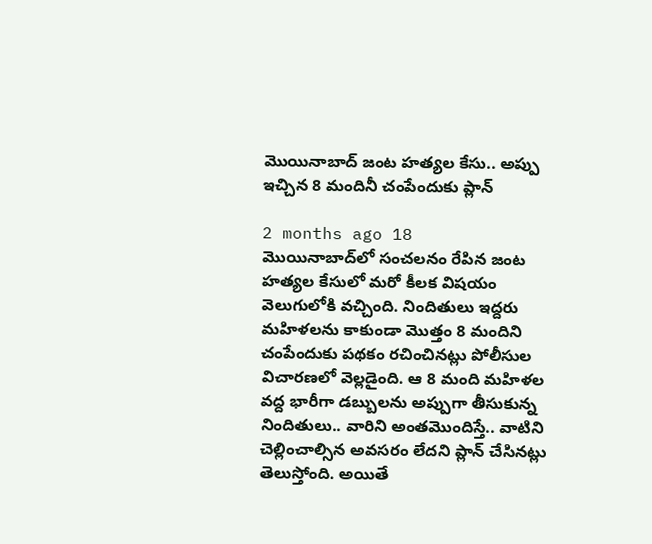మొయినాబాద్‌ జంట హత్యల కేసు.. అప్పు ఇచ్చిన 8 మందినీ చంపేందుకు ప్లాన్

2 months ago 18
మొయినాబాద్‌లో సంచలనం రేపిన జంట హత్యల కేసులో మరో కీలక విషయం వెలుగులోకి వచ్చింది. నిందితులు ఇద్దరు మహిళలను కాకుండా మొత్తం 8 మందిని చంపేందుకు పథకం రచించినట్లు పోలీసుల విచారణలో వెల్లడైంది. ఆ 8 మంది మహిళల వద్ద భారీగా డబ్బులను అప్పుగా తీసుకున్న నిందితులు.. వారిని అంతమొందిస్తే.. వాటిని చెల్లించాల్సిన అవసరం లేదని ప్లాన్ చేసినట్లు తెలుస్తోంది. అయితే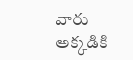వారు అక్కడికి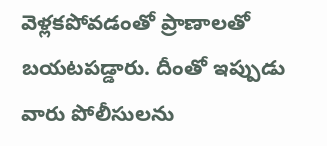వెళ్లకపోవడంతో ప్రాణాలతో బయటపడ్డారు. దీంతో ఇప్పుడు వారు పోలీసులను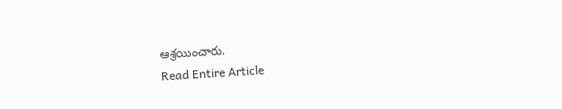ఆశ్రయించారు.
Read Entire Article